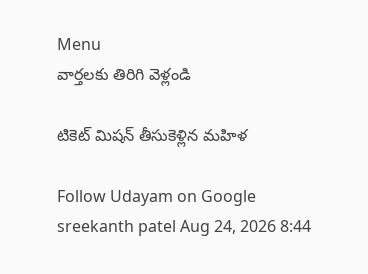Menu
వార్తలకు తిరిగి వెళ్లండి

టికెట్ మిషన్ తీసుకెళ్లిన మహిళ

Follow Udayam on Google
sreekanth patel Aug 24, 2026 8:44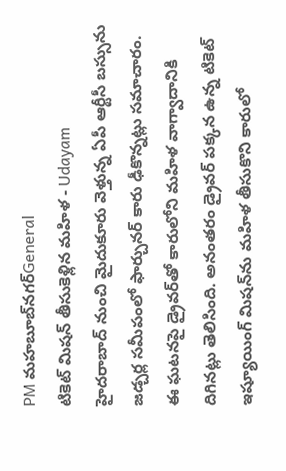PM మహబూబ్‌నగర్General
టికెట్ మిషన్ తీసుకెళ్లిన మహిళ - Udayam
హైదరాబాద్ నుంచి మైదుకూరు వెళ్తున్న ఏపీ ఆర్టీసీ బస్సును జడ్చర్ల సమీపంలో ఫార్చునర్ కారు ఢీకొన్నట్లు సమాచారం. ఈ ఘటనపై డ్రైవర్‌తో కారులోని మహిళ వాగ్వాదానికి దిగినట్లు తెలిసింది. అనంతరం డ్రైవర్ పక్కన ఉన్న టికెట్ ఇష్యూయింగ్ మిషన్‌ను మహిళ తీసుకొని కారులో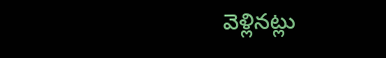వెళ్లినట్లు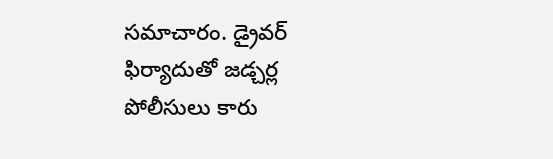సమాచారం. డ్రైవర్ ఫిర్యాదుతో జడ్చర్ల పోలీసులు కారు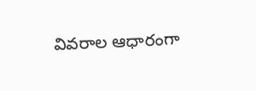వివరాల ఆధారంగా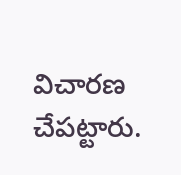విచారణ చేపట్టారు.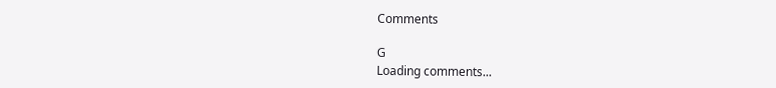Comments

G
Loading comments...